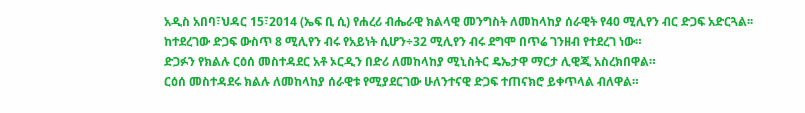አዲስ አበባ፣ህዳር 15፣2014 (ኤፍ ቢ ሲ) የሐረሪ ብሔራዊ ክልላዊ መንግስት ለመከላከያ ሰራዊት የ40 ሚሊየን ብር ድጋፍ አድርጓል፡፡
ከተደረገው ድጋፍ ውስጥ 8 ሚሊየን ብሩ የአይነት ሲሆን÷32 ሚሊየን ብሩ ደግሞ በጥሬ ገንዘብ የተደረገ ነው።
ድጋፉን የክልሉ ርዕሰ መስተዳደር አቶ ኦርዲን በድሪ ለመከላከያ ሚኒስትር ዴኤታዋ ማርታ ሊዊጂ አስረክበዋል።
ርዕሰ መስተዳደሩ ክልሉ ለመከላከያ ሰራዊቱ የሚያደርገው ሁለንተናዊ ድጋፍ ተጠናክሮ ይቀጥላል ብለዋል።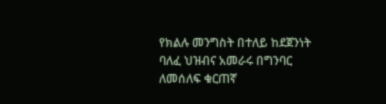የክልሉ መንግስት በተለይ ከደጀንነት ባለፈ ህዝብና አመራሩ በግንባር ለመሰለፍ ቁርጠኛ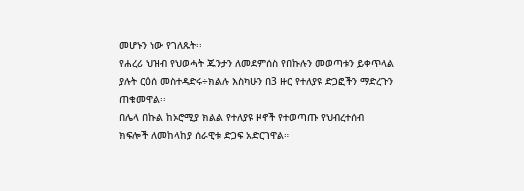መሆኑን ነው የገለጹት፡፡
የሐረሪ ህዝብ የህወሓት ጁንታን ለመደምሰስ የበኩሉን መወጣቱን ይቀጥላል ያሉት ርዕሰ መስተዳድሩ÷ክልሉ እስካሁን በ3 ዙር የተለያዩ ድጋፎችን ማድረጉን ጠቁመዋል፡፡
በሌላ በኩል ከኦሮሚያ ክልል የተለያዩ ዞኖች የተወጣጡ የህብረተሰብ ክፍሎች ለመከላከያ ሰራዊቱ ድጋፍ አድርገዋል።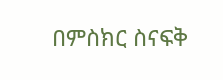በምስክር ስናፍቅ